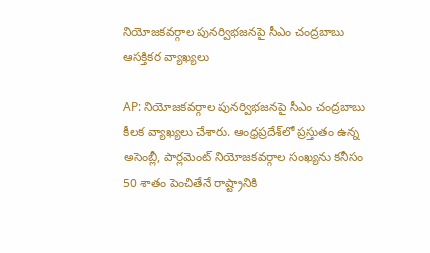నియోజకవర్గాల పునర్విభజనపై సీఎం చంద్రబాబు ఆసక్తికర వ్యాఖ్యలు

AP: నియోజకవర్గాల పునర్విభజనపై సీఎం చంద్రబాబు కీలక వ్యాఖ్యలు చేశారు. ఆంధ్రప్రదేశ్‌లో ప్రస్తుతం ఉన్న అసెంబ్లీ, పార్లమెంట్ నియోజకవర్గాల సంఖ్యను కనీసం 50 శాతం పెంచితేనే రాష్ట్రానికి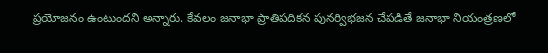ప్రయోజనం ఉంటుందని అన్నారు. కేవలం జనాభా ప్రాతిపదికన పునర్విభజన చేపడితే జనాభా నియంత్రణలో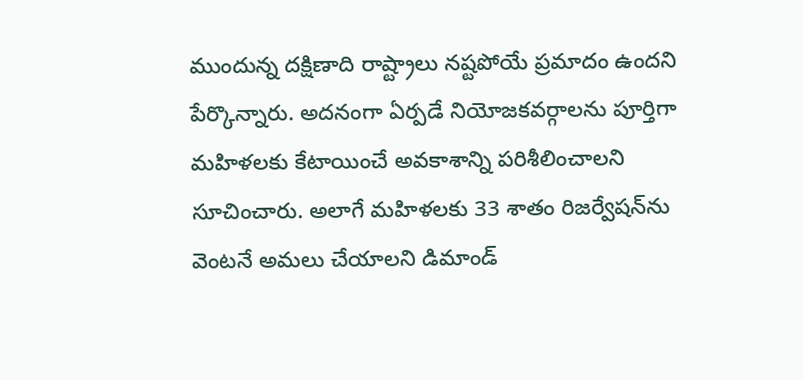ముందున్న దక్షిణాది రాష్ట్రాలు నష్టపోయే ప్రమాదం ఉందని పేర్కొన్నారు. అదనంగా ఏర్పడే నియోజకవర్గాలను పూర్తిగా మహిళలకు కేటాయించే అవకాశాన్ని పరిశీలించాలని సూచించారు. అలాగే మహిళలకు 33 శాతం రిజర్వేషన్‌ను వెంటనే అమలు చేయాలని డిమాండ్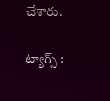చేశారు.

ట్యాగ్స్ :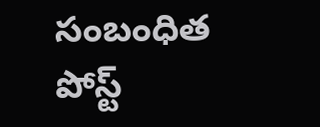సంబంధిత పోస్ట్